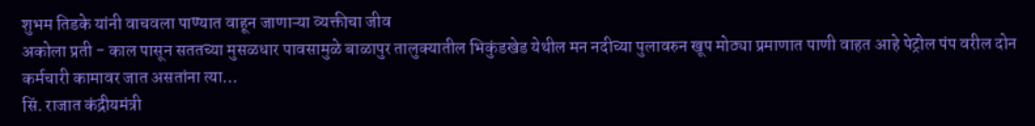शुभम तिडके यांनी वाचवला पाण्यात वाहून जाणाऱ्या व्यक्तीचा जीव
अकोला प्रती - काल पासून सततच्या मुसळधार पावसामुळे बाळापुर तालुक्यातील भिकुंडखेड येथील मन नदीच्या पुलावरुन खूप मोठ्या प्रमाणात पाणी वाहत आहे पेट्रोल पंप वरील दोन कर्मचारी कामावर जात असतांना त्या…
सिं. राजात कंद्रीयमंत्री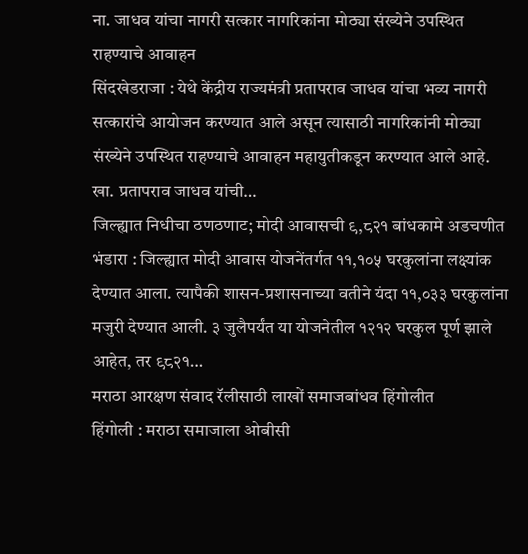ना. जाधव यांचा नागरी सत्कार नागरिकांना मोठ्या संख्येने उपस्थित राहण्याचे आवाहन
सिंदखेडराजा : येथे केंद्रीय राज्यमंत्री प्रतापराव जाधव यांचा भव्य नागरी सत्कारांचे आयोजन करण्यात आले असून त्यासाठी नागरिकांनी मोठ्या संख्येने उपस्थित राहण्याचे आवाहन महायुतीकडून करण्यात आले आहे. खा. प्रतापराव जाधव यांची…
जिल्ह्यात निधीचा ठणठणाट; मोदी आवासची ९,८२१ बांधकामे अडचणीत
भंडारा : जिल्ह्यात मोदी आवास योजनेंतर्गत ११,१०५ घरकुलांना लक्ष्यांक देण्यात आला. त्यापैकी शासन-प्रशासनाच्या वतीने यंदा ११,०३३ घरकुलांना मजुरी देण्यात आली. ३ जुलैपर्यंत या योजनेतील १२१२ घरकुल पूर्ण झाले आहेत, तर ९८२१…
मराठा आरक्षण संवाद रॅलीसाठी लाखों समाजबांधव हिंगोलीत
हिंगोली : मराठा समाजाला ओबीसी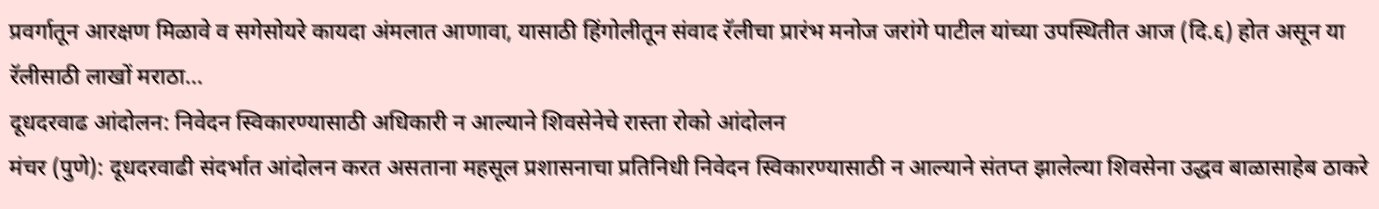प्रवर्गातून आरक्षण मिळावे व सगेसोयरे कायदा अंमलात आणावा, यासाठी हिंगोलीतून संवाद रॅलीचा प्रारंभ मनोज जरांगे पाटील यांच्या उपस्थितीत आज (दि.६) होत असून या रॅलीसाठी लाखों मराठा…
दूधदरवाढ आंदोलन: निवेदन स्विकारण्यासाठी अधिकारी न आल्याने शिवसेनेचे रास्ता रोको आंदोलन
मंचर (पुणे): दूधदरवाढी संदर्भात आंदोलन करत असताना महसूल प्रशासनाचा प्रतिनिधी निवेदन स्विकारण्यासाठी न आल्याने संतप्त झालेल्या शिवसेना उद्धव बाळासाहेब ठाकरे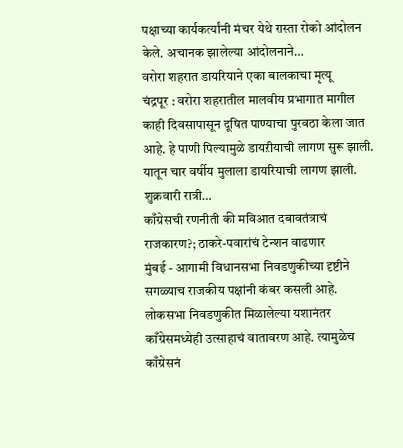पक्षाच्या कार्यकर्त्यांनी मंचर येथे रास्ता रोको आंदोलन केले. अचानक झालेल्या आंदोलनाने…
वरोरा शहरात डायरियाने एका बालकाचा मृत्यू
चंद्रपूर : वरोरा शहरातील मालवीय प्रभागात मागील काही दिवसापासून दूषित पाण्याचा पुरवठा केला जात आहे. हे पाणी पिल्यामुळे डायऱीयाची लागण सुरू झाली. यातून चार वर्षीय मुलाला डायरियाची लागण झाली. शुक्रवारी रात्री…
काँग्रेसची रणनीती की मविआत दबावतंत्राचं राजकारण?; ठाकरे-पवारांचं टेन्शन वाढणार
मुंबई - आगामी विधानसभा निवडणुकीच्या दृष्टीने सगळ्याच राजकीय पक्षांनी कंबर कसली आहे. लोकसभा निवडणुकीत मिळालेल्या यशानंतर काँग्रेसमध्येही उत्साहाचं वातावरण आहे. त्यामुळेच काँग्रेसनं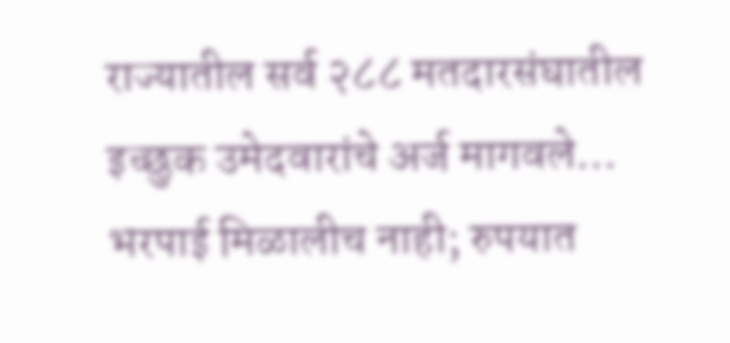राज्यातील सर्व २८८ मतदारसंघातील इच्छुक उमेदवारांचे अर्ज मागवले…
भरपाई मिळालीच नाही; रुपयात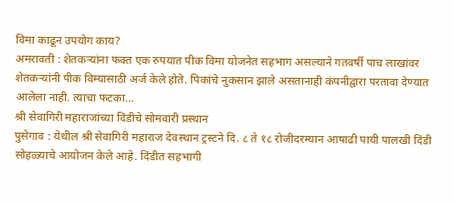विमा काढून उपयोग काय?
अमरावती : शेतकऱ्यांना फक्त एक रुपयात पीक विमा योजनेत सहभाग असल्याने गतवर्षी पाच लाखांवर शेतकऱ्यांनी पीक विम्यासाठी अर्ज केले होते. पिकांचे नुकसान झाले असतानाही कंपनीद्वारा परतावा देण्यात आलेला नाही. त्याचा फटका…
श्री सेवागिरी महाराजांच्या दिंडीचे सोमवारी प्रस्थान
पुसेगाव : येथील श्री सेवागिरी महाराज देवस्थान ट्रस्टने दि. ८ ते १८ रोजीदरम्यान आषाढी पायी पालखी दिंडी सोहळ्याचे आयोजन केले आहे. दिंडीत सहभागी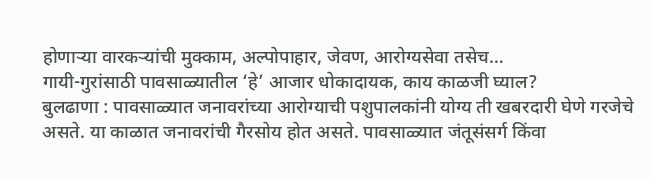होणाऱ्या वारकऱ्यांची मुक्काम, अल्पोपाहार, जेवण, आरोग्यसेवा तसेच…
गायी-गुरांसाठी पावसाळ्यातील ‘हे’ आजार धोकादायक, काय काळजी घ्याल?
बुलढाणा : पावसाळ्यात जनावरांच्या आरोग्याची पशुपालकांनी योग्य ती खबरदारी घेणे गरजेचे असते. या काळात जनावरांची गैरसोय होत असते. पावसाळ्यात जंतूसंसर्ग किंवा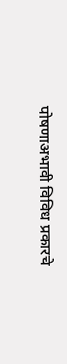पोषणाअभावी विविध प्रकारचे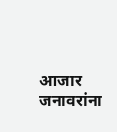आजार जनावरांना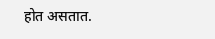होत असतात.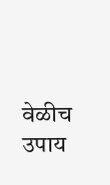वेळीच उपाय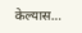केल्यास…